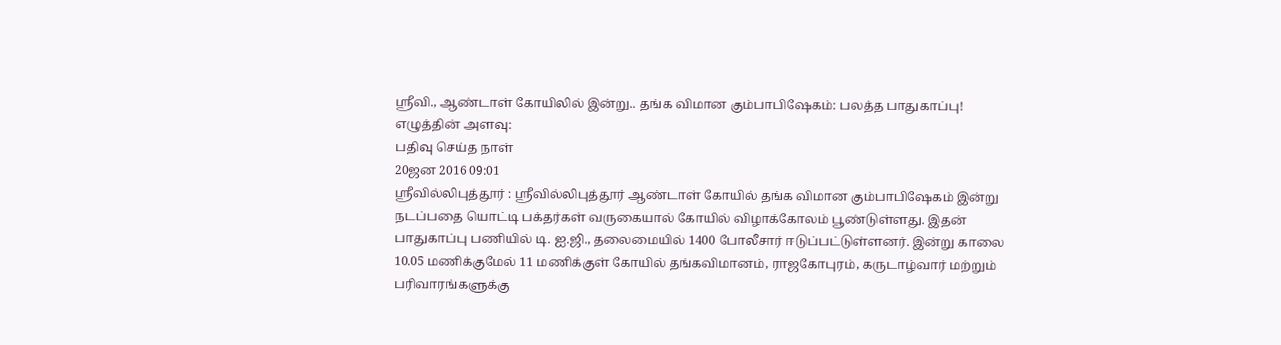ஸ்ரீவி., ஆண்டாள் கோயிலில் இன்று.. தங்க விமான கும்பாபிஷேகம்: பலத்த பாதுகாப்பு!
எழுத்தின் அளவு:
பதிவு செய்த நாள்
20ஜன 2016 09:01
ஸ்ரீவில்லிபுத்தூர் : ஸ்ரீவில்லிபுத்தூர் ஆண்டாள் கோயில் தங்க விமான கும்பாபிஷேகம் இன்று நடப்பதை யொட்டி பக்தர்கள் வருகையால் கோயில் விழாக்கோலம் பூண்டுள்ளது. இதன் பாதுகாப்பு பணியில் டி. ஐ.ஜி., தலைமையில் 1400 போலீசார் ஈடுப்பட்டுள்ளனர். இன்று காலை 10.05 மணிக்குமேல் 11 மணிக்குள் கோயில் தங்கவிமானம், ராஜகோபுரம், கருடாழ்வார் மற்றும் பரிவாரங்களுக்கு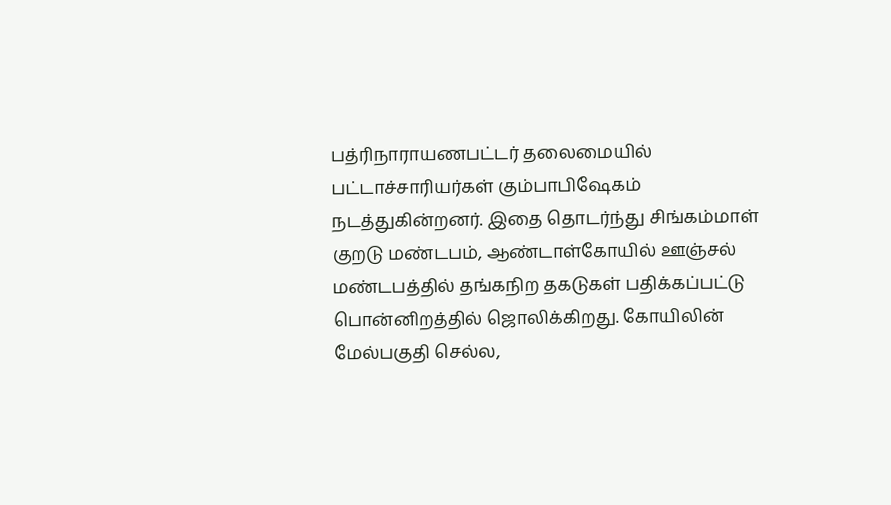பத்ரிநாராயணபட்டர் தலைமையில் பட்டாச்சாரியர்கள் கும்பாபிஷேகம் நடத்துகின்றனர். இதை தொடர்ந்து சிங்கம்மாள் குறடு மண்டபம், ஆண்டாள்கோயில் ஊஞ்சல் மண்டபத்தில் தங்கநிற தகடுகள் பதிக்கப்பட்டு பொன்னிறத்தில் ஜொலிக்கிறது. கோயிலின் மேல்பகுதி செல்ல,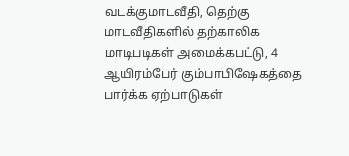வடக்குமாடவீதி, தெற்கு மாடவீதிகளில் தற்காலிக மாடிபடிகள் அமைக்கபட்டு, 4 ஆயிரம்பேர் கும்பாபிஷேகத்தை பார்க்க ஏற்பாடுகள்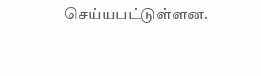செய்யபட்டுள்ளன.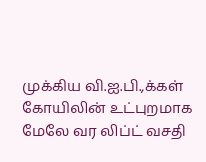முக்கிய வி.ஐ.பி.,க்கள் கோயிலின் உட்புறமாக மேலே வர லிப்ட் வசதி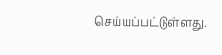செய்யப்பட்டுள்ளது.